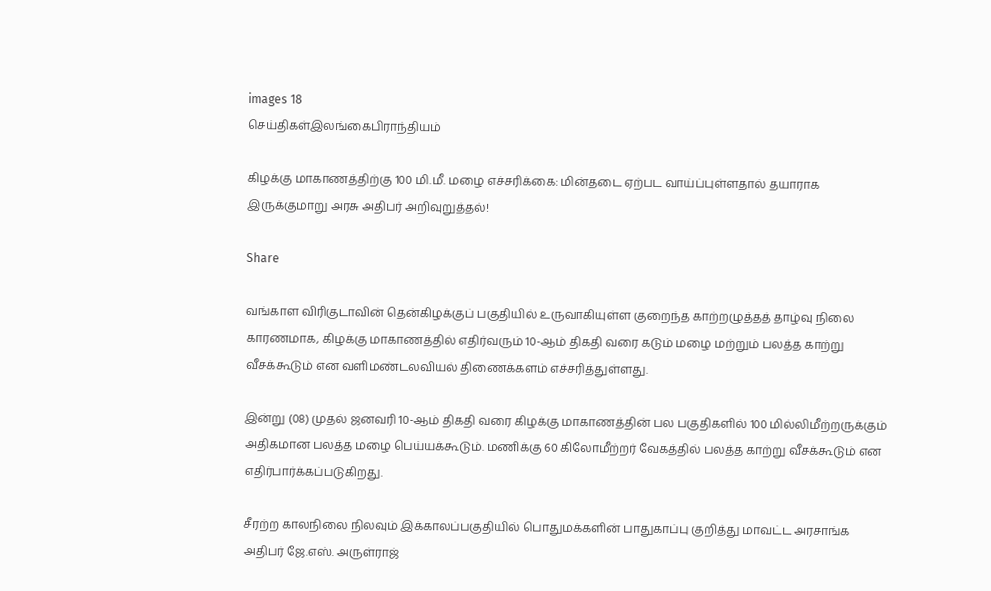images 18
செய்திகள்இலங்கைபிராந்தியம்

கிழக்கு மாகாணத்திற்கு 100 மி.மீ. மழை எச்சரிக்கை: மின்தடை ஏற்பட வாய்ப்புள்ளதால் தயாராக இருக்குமாறு அரசு அதிபர் அறிவுறுத்தல்!

Share

வங்காள விரிகுடாவின் தென்கிழக்குப் பகுதியில் உருவாகியுள்ள குறைந்த காற்றழுத்தத் தாழ்வு நிலை காரணமாக, கிழக்கு மாகாணத்தில் எதிர்வரும் 10-ஆம் திகதி வரை கடும் மழை மற்றும் பலத்த காற்று வீசக்கூடும் என வளிமண்டலவியல் திணைக்களம் எச்சரித்துள்ளது.

இன்று (08) முதல் ஜனவரி 10-ஆம் திகதி வரை கிழக்கு மாகாணத்தின் பல பகுதிகளில் 100 மில்லிமீற்றருக்கும் அதிகமான பலத்த மழை பெய்யக்கூடும். மணிக்கு 60 கிலோமீற்றர் வேகத்தில் பலத்த காற்று வீசக்கூடும் என எதிர்பார்க்கப்படுகிறது.

சீரற்ற காலநிலை நிலவும் இக்காலப்பகுதியில் பொதுமக்களின் பாதுகாப்பு குறித்து மாவட்ட அரசாங்க அதிபர் ஜே.எஸ். அருள்ராஜ்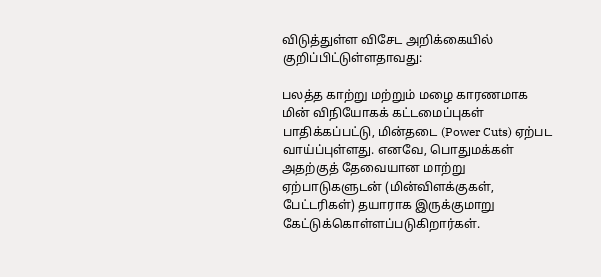விடுத்துள்ள விசேட அறிக்கையில் குறிப்பிட்டுள்ளதாவது:

பலத்த காற்று மற்றும் மழை காரணமாக மின் விநியோகக் கட்டமைப்புகள் பாதிக்கப்பட்டு, மின்தடை (Power Cuts) ஏற்பட வாய்ப்புள்ளது. எனவே, பொதுமக்கள் அதற்குத் தேவையான மாற்று ஏற்பாடுகளுடன் (மின்விளக்குகள், பேட்டரிகள்) தயாராக இருக்குமாறு கேட்டுக்கொள்ளப்படுகிறார்கள்.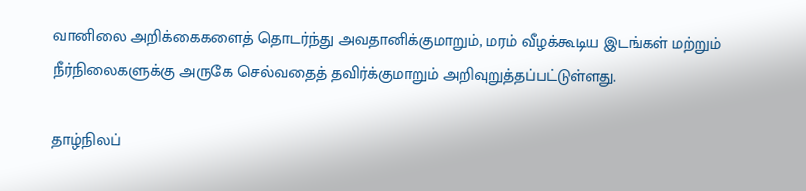வானிலை அறிக்கைகளைத் தொடர்ந்து அவதானிக்குமாறும், மரம் வீழக்கூடிய இடங்கள் மற்றும் நீர்நிலைகளுக்கு அருகே செல்வதைத் தவிர்க்குமாறும் அறிவுறுத்தப்பட்டுள்ளது.

தாழ்நிலப்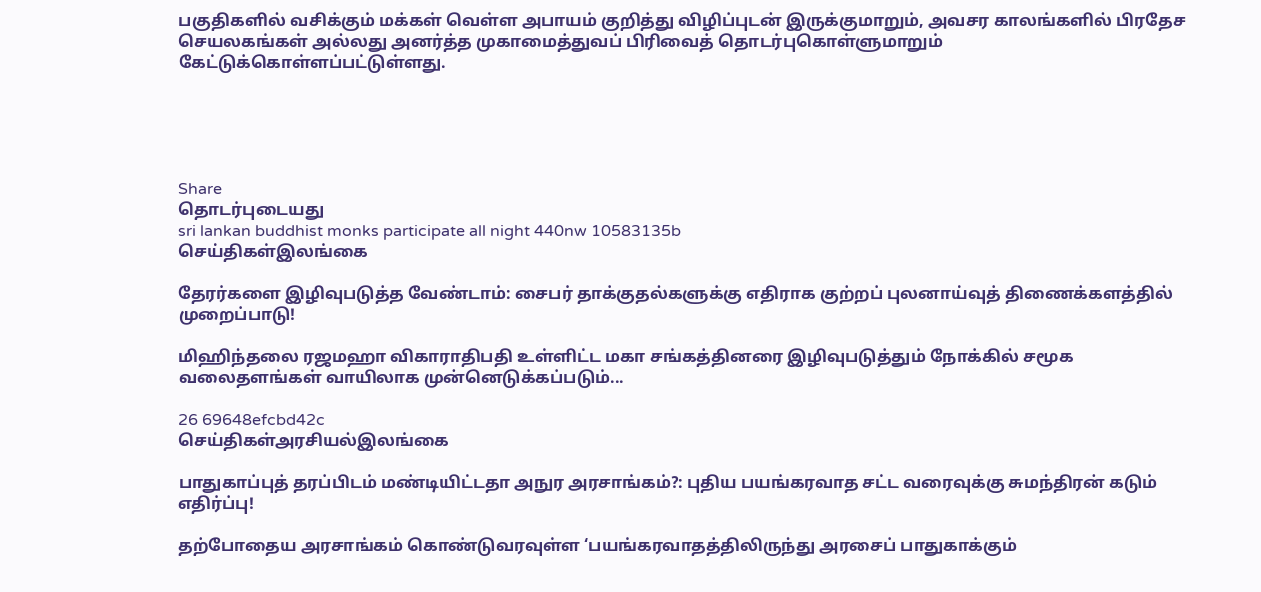பகுதிகளில் வசிக்கும் மக்கள் வெள்ள அபாயம் குறித்து விழிப்புடன் இருக்குமாறும், அவசர காலங்களில் பிரதேச செயலகங்கள் அல்லது அனர்த்த முகாமைத்துவப் பிரிவைத் தொடர்புகொள்ளுமாறும் கேட்டுக்கொள்ளப்பட்டுள்ளது.





Share
தொடர்புடையது
sri lankan buddhist monks participate all night 440nw 10583135b
செய்திகள்இலங்கை

தேரர்களை இழிவுபடுத்த வேண்டாம்: சைபர் தாக்குதல்களுக்கு எதிராக குற்றப் புலனாய்வுத் திணைக்களத்தில் முறைப்பாடு!

மிஹிந்தலை ரஜமஹா விகாராதிபதி உள்ளிட்ட மகா சங்கத்தினரை இழிவுபடுத்தும் நோக்கில் சமூக வலைதளங்கள் வாயிலாக முன்னெடுக்கப்படும்...

26 69648efcbd42c
செய்திகள்அரசியல்இலங்கை

பாதுகாப்புத் தரப்பிடம் மண்டியிட்டதா அநுர அரசாங்கம்?: புதிய பயங்கரவாத சட்ட வரைவுக்கு சுமந்திரன் கடும் எதிர்ப்பு!

தற்போதைய அரசாங்கம் கொண்டுவரவுள்ள ‘பயங்கரவாதத்திலிருந்து அரசைப் பாதுகாக்கும்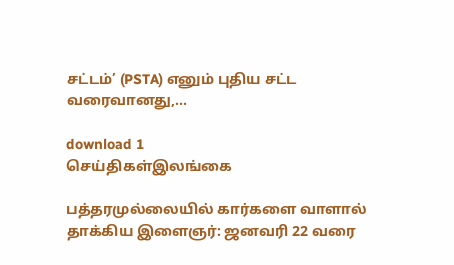சட்டம்’ (PSTA) எனும் புதிய சட்ட வரைவானது,...

download 1
செய்திகள்இலங்கை

பத்தரமுல்லையில் கார்களை வாளால் தாக்கிய இளைஞர்: ஜனவரி 22 வரை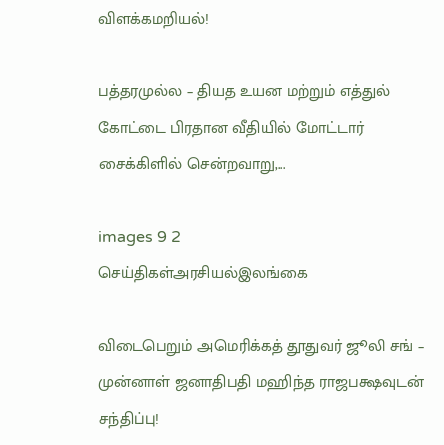விளக்கமறியல்!

பத்தரமுல்ல – தியத உயன மற்றும் எத்துல் கோட்டை பிரதான வீதியில் மோட்டார் சைக்கிளில் சென்றவாறு,...

images 9 2
செய்திகள்அரசியல்இலங்கை

விடைபெறும் அமெரிக்கத் தூதுவர் ஜூலி சங் – முன்னாள் ஜனாதிபதி மஹிந்த ராஜபக்ஷவுடன் சந்திப்பு!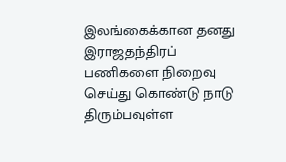இலங்கைக்கான தனது இராஜதந்திரப் பணிகளை நிறைவு செய்து கொண்டு நாடு திரும்பவுள்ள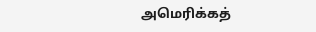அமெரிக்கத்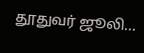தூதுவர் ஜூலி...